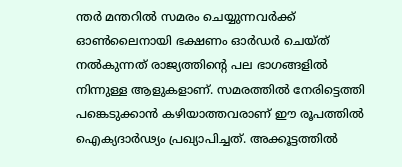ന്തർ മന്തറിൽ സമരം ചെയ്യുന്നവർക്ക് ഓൺലൈനായി ഭക്ഷണം ഓർഡർ ചെയ്ത് നൽകുന്നത് രാജ്യത്തിന്റെ പല ഭാഗങ്ങളിൽ നിന്നുള്ള ആളുകളാണ്‌. സമരത്തിൽ നേരിട്ടെത്തി പങ്കെടുക്കാൻ കഴിയാത്തവരാണ് ഈ രൂപത്തിൽ ഐക്യദാർഢ്യം പ്രഖ്യാപിച്ചത്. അക്കൂട്ടത്തിൽ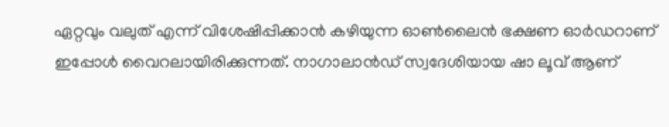ഏറ്റവും വലുത് എന്ന് വിശേഷിപ്പിക്കാൻ കഴിയുന്ന ഓൺലൈൻ ഭക്ഷണ ഓർഡറാണ് ഇപ്പോൾ വൈറലായിരിക്കുന്നത്. നാഗാലാൻഡ് സ്വദേശിയായ ഷാ ലൂവ് ആണ്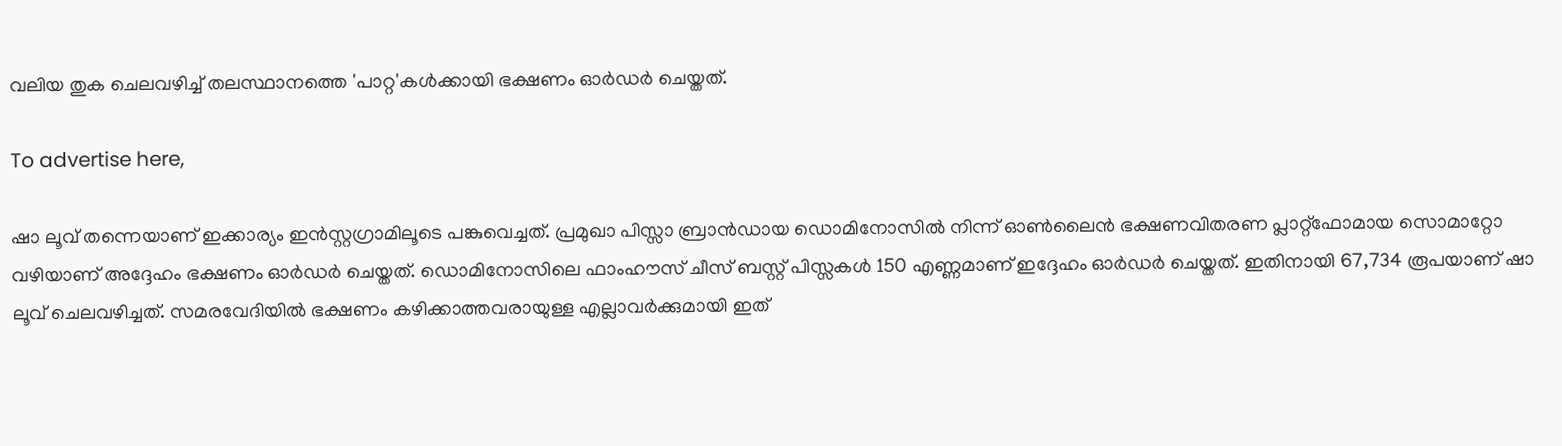വലിയ തുക ചെലവഴിച്ച് തലസ്ഥാനത്തെ 'പാറ്റ'കൾക്കായി ഭക്ഷണം ഓർഡർ ചെയ്തത്.

To advertise here,

ഷാ ലൂവ് തന്നെയാണ് ഇക്കാര്യം ഇൻസ്റ്റഗ്രാമിലൂടെ പങ്കുവെച്ചത്. പ്രമുഖാ പിസ്സാ ബ്രാൻഡായ ഡൊമിനോസിൽ നിന്ന് ഓൺലൈൻ ഭക്ഷണവിതരണ പ്ലാറ്റ്‌ഫോമായ സൊമാറ്റോ വഴിയാണ് അദ്ദേഹം ഭക്ഷണം ഓർഡർ ചെയ്തത്. ഡൊമിനോസിലെ ഫാംഹൗസ് ചീസ് ബസ്റ്റ് പിസ്സകൾ 150 എണ്ണമാണ് ഇദ്ദേഹം ഓർഡർ ചെയ്തത്. ഇതിനായി 67,734 രൂപയാണ് ഷാ ലൂവ് ചെലവഴിച്ചത്. സമരവേദിയിൽ ഭക്ഷണം കഴിക്കാത്തവരായുള്ള എല്ലാവർക്കുമായി ഇത്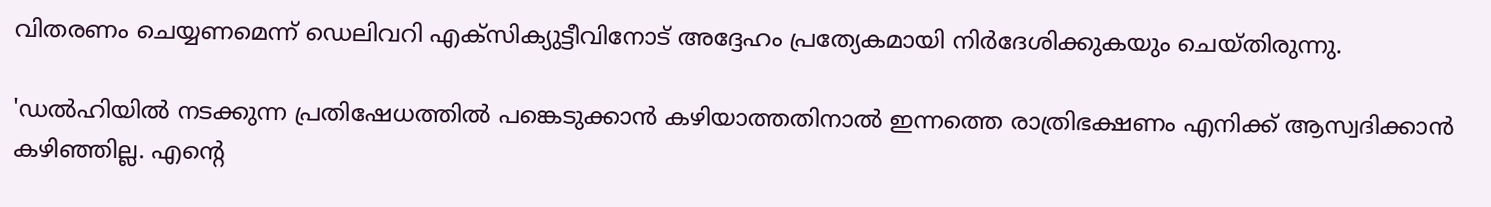വിതരണം ചെയ്യണമെന്ന് ഡെലിവറി എക്‌സിക്യുട്ടീവിനോട് അദ്ദേഹം പ്രത്യേകമായി നിർദേശിക്കുകയും ചെയ്തിരുന്നു.

'ഡൽഹിയിൽ നടക്കുന്ന പ്രതിഷേധത്തിൽ പങ്കെടുക്കാൻ കഴിയാത്തതിനാൽ ഇന്നത്തെ രാത്രിഭക്ഷണം എനിക്ക് ആസ്വദിക്കാൻ കഴിഞ്ഞില്ല. എന്റെ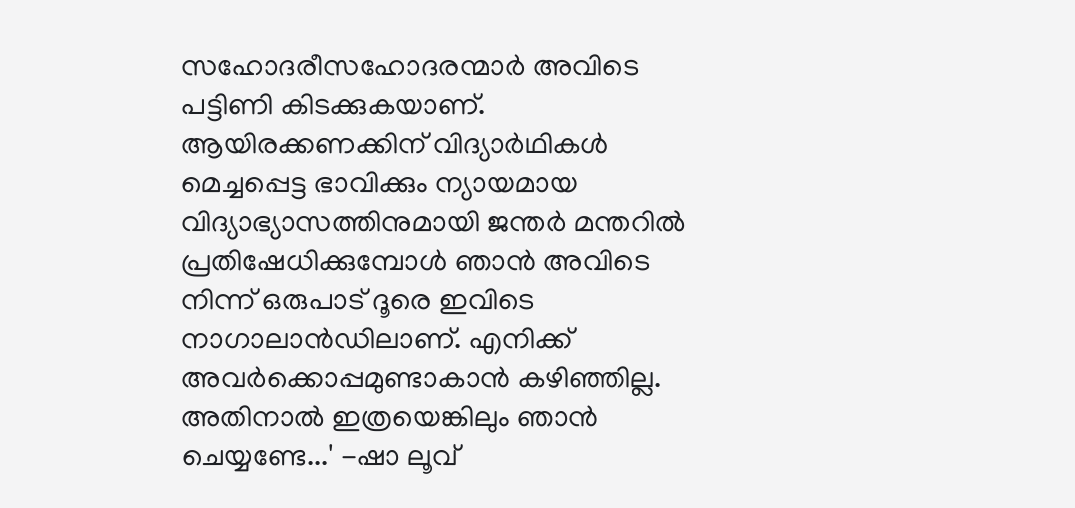സഹോദരീസഹോദരന്മാർ അവിടെ പട്ടിണി കിടക്കുകയാണ്. ആയിരക്കണക്കിന് വിദ്യാർഥികൾ മെച്ചപ്പെട്ട ഭാവിക്കും ന്യായമായ വിദ്യാഭ്യാസത്തിനുമായി ജന്തർ മന്തറിൽ പ്രതിഷേധിക്കുമ്പോൾ ഞാൻ അവിടെ നിന്ന് ഒരുപാട് ദൂരെ ഇവിടെ നാഗാലാൻഡിലാണ്. എനിക്ക് അവർക്കൊപ്പമുണ്ടാകാൻ കഴിഞ്ഞില്ല. അതിനാൽ ഇത്രയെങ്കിലും ഞാൻ ചെയ്യണ്ടേ...' -ഷാ ലൂവ്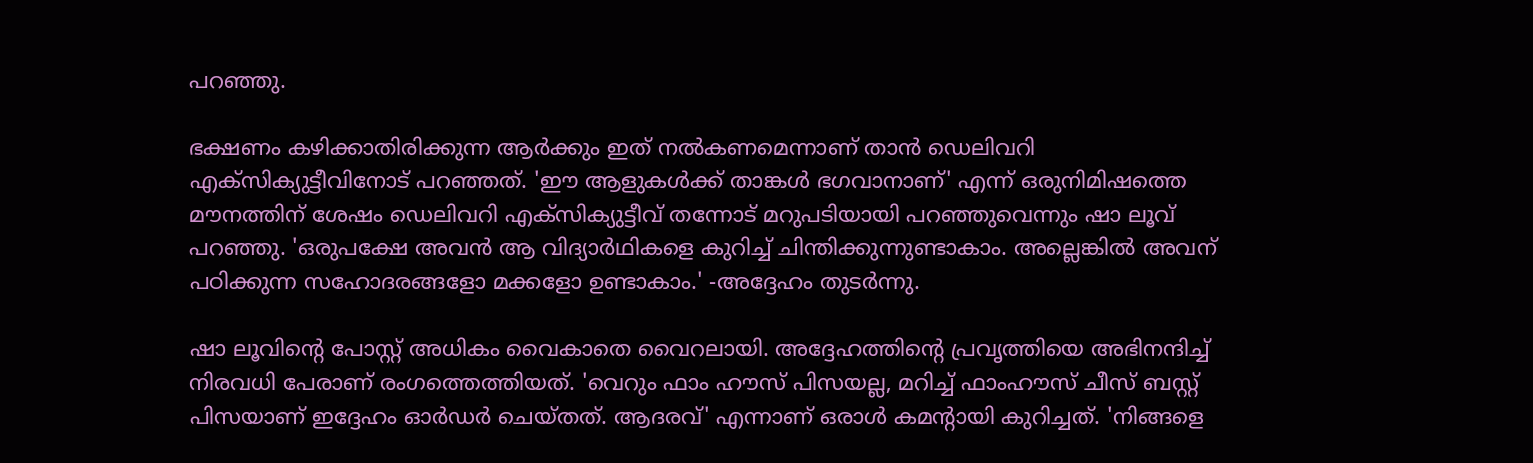പറഞ്ഞു.

ഭക്ഷണം കഴിക്കാതിരിക്കുന്ന ആർക്കും ഇത് നൽകണമെന്നാണ് താൻ ഡെലിവറി എക്‌സിക്യുട്ടീവിനോട് പറഞ്ഞത്. 'ഈ ആളുകൾക്ക് താങ്കൾ ഭഗവാനാണ്' എന്ന് ഒരുനിമിഷത്തെ മൗനത്തിന് ശേഷം ഡെലിവറി എക്‌സിക്യുട്ടീവ് തന്നോട് മറുപടിയായി പറഞ്ഞുവെന്നും ഷാ ലൂവ് പറഞ്ഞു. 'ഒരുപക്ഷേ അവൻ ആ വിദ്യാർഥികളെ കുറിച്ച് ചിന്തിക്കുന്നുണ്ടാകാം. അല്ലെങ്കിൽ അവന് പഠിക്കുന്ന സഹോദരങ്ങളോ മക്കളോ ഉണ്ടാകാം.' -അദ്ദേഹം തുടർന്നു.

ഷാ ലൂവിന്റെ പോസ്റ്റ് അധികം വൈകാതെ വൈറലായി. അദ്ദേഹത്തിന്റെ പ്രവൃത്തിയെ അഭിനന്ദിച്ച് നിരവധി പേരാണ് രംഗത്തെത്തിയത്. 'വെറും ഫാം ഹൗസ് പിസയല്ല, മറിച്ച് ഫാംഹൗസ് ചീസ് ബസ്റ്റ് പിസയാണ് ഇദ്ദേഹം ഓർഡർ ചെയ്തത്. ആദരവ്' എന്നാണ് ഒരാൾ കമന്റായി കുറിച്ചത്. 'നിങ്ങളെ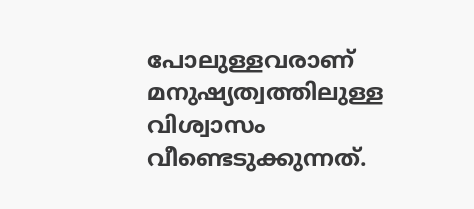പോലുള്ളവരാണ് മനുഷ്യത്വത്തിലുള്ള വിശ്വാസം വീണ്ടെടുക്കുന്നത്.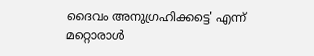ദൈവം അനുഗ്രഹിക്കട്ടെ' എന്ന് മറ്റൊരാൾ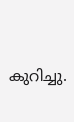കുറിച്ചു.